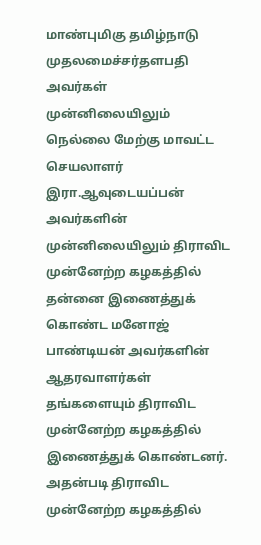மாண்புமிகு தமிழ்நாடு முதலமைச்சர்தளபதி அவர்கள் முன்னிலையிலும் நெல்லை மேற்கு மாவட்ட செயலாளர் இரா.ஆவுடையப்பன் அவர்களின் முன்னிலையிலும் திராவிட முன்னேற்ற கழகத்தில் தன்னை இணைத்துக் கொண்ட மனோஜ் பாண்டியன் அவர்களின் ஆதரவாளர்கள் தங்களையும் திராவிட முன்னேற்ற கழகத்தில் இணைத்துக் கொண்டனர்.
அதன்படி திராவிட முன்னேற்ற கழகத்தில்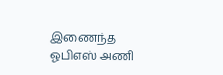இணைந்த ஓபிஎஸ் அணி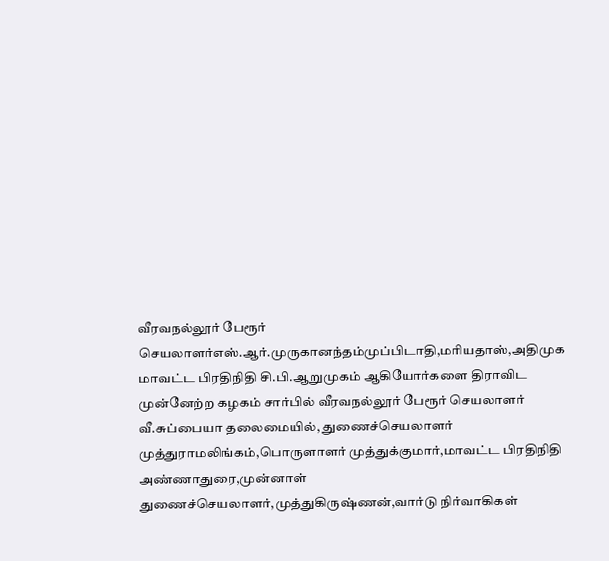வீரவநல்லூர் பேரூர் செயலாளர்எஸ்.ஆர்.முருகானந்தம்முப்பிடாதி,மரியதாஸ்,அதிமுக மாவட்ட பிரதிநிதி சி.பி.ஆறுமுகம் ஆகியோர்களை திராவிட முன்னேற்ற கழகம் சார்பில் வீரவநல்லூர் பேரூர் செயலாளர் வீ.சுப்பையா தலைமையில், துணைச்செயலாளர் முத்துராமலிங்கம்,பொருளாளர் முத்துக்குமார்,மாவட்ட பிரதிநிதி அண்ணாதுரை,முன்னாள் துணைச்செயலாளர்,முத்துகிருஷ்ணன்,வார்டு நிர்வாகிகள்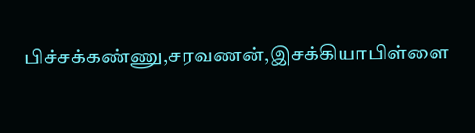பிச்சக்கண்ணு,சரவணன்,இசக்கியாபிள்ளை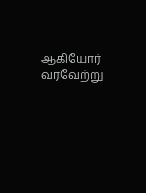ஆகியோர் வரவேற்று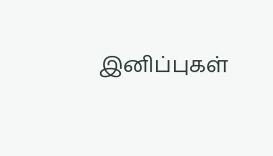இனிப்புகள்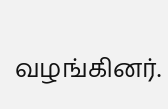வழங்கினர்.